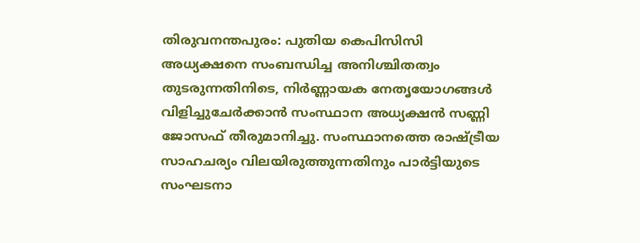തിരുവനന്തപുരം: പുതിയ കെപിസിസി അധ്യക്ഷനെ സംബന്ധിച്ച അനിശ്ചിതത്വം തുടരുന്നതിനിടെ, നിർണ്ണായക നേതൃയോഗങ്ങൾ വിളിച്ചുചേർക്കാൻ സംസ്ഥാന അധ്യക്ഷൻ സണ്ണി ജോസഫ് തീരുമാനിച്ചു. സംസ്ഥാനത്തെ രാഷ്ട്രീയ സാഹചര്യം വിലയിരുത്തുന്നതിനും പാർട്ടിയുടെ സംഘടനാ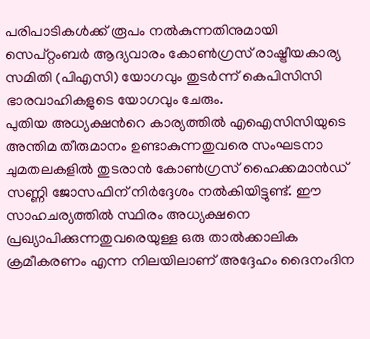പരിപാടികൾക്ക് രൂപം നൽകുന്നതിനുമായി സെപ്റ്റംബർ ആദ്യവാരം കോൺഗ്രസ് രാഷ്ട്രീയകാര്യ സമിതി (പിഎസി) യോഗവും തുടർന്ന് കെപിസിസി ഭാരവാഹികളുടെ യോഗവും ചേരും.
പുതിയ അധ്യക്ഷൻറെ കാര്യത്തിൽ എഐസിസിയുടെ അന്തിമ തീരുമാനം ഉണ്ടാകുന്നതുവരെ സംഘടനാ ചുമതലകളിൽ തുടരാൻ കോൺഗ്രസ് ഹൈക്കമാൻഡ് സണ്ണി ജോസഫിന് നിർദ്ദേശം നൽകിയിട്ടുണ്ട്. ഈ സാഹചര്യത്തിൽ സ്ഥിരം അധ്യക്ഷനെ പ്രഖ്യാപിക്കുന്നതുവരെയുള്ള ഒരു താൽക്കാലിക ക്രമീകരണം എന്ന നിലയിലാണ് അദ്ദേഹം ദൈനംദിന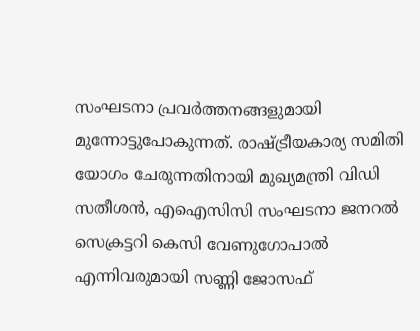സംഘടനാ പ്രവർത്തനങ്ങളുമായി മുന്നോട്ടുപോകുന്നത്. രാഷ്ട്രീയകാര്യ സമിതി യോഗം ചേരുന്നതിനായി മുഖ്യമന്ത്രി വിഡി സതീശൻ, എഐസിസി സംഘടനാ ജനറൽ സെക്രട്ടറി കെസി വേണുഗോപാൽ എന്നിവരുമായി സണ്ണി ജോസഫ്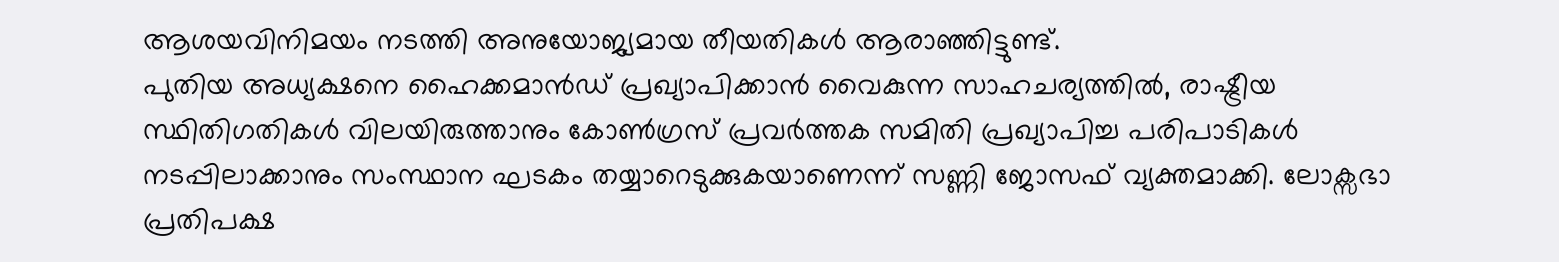ആശയവിനിമയം നടത്തി അനുയോജ്യമായ തീയതികൾ ആരാഞ്ഞിട്ടുണ്ട്.
പുതിയ അധ്യക്ഷനെ ഹൈക്കമാൻഡ് പ്രഖ്യാപിക്കാൻ വൈകുന്ന സാഹചര്യത്തിൽ, രാഷ്ട്രീയ സ്ഥിതിഗതികൾ വിലയിരുത്താനും കോൺഗ്രസ് പ്രവർത്തക സമിതി പ്രഖ്യാപിച്ച പരിപാടികൾ നടപ്പിലാക്കാനും സംസ്ഥാന ഘടകം തയ്യാറെടുക്കുകയാണെന്ന് സണ്ണി ജോസഫ് വ്യക്തമാക്കി. ലോക്സഭാ പ്രതിപക്ഷ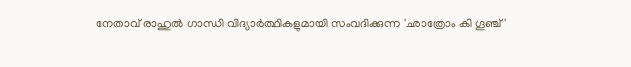നേതാവ് രാഹുൽ ഗാന്ധി വിദ്യാർത്ഥികളുമായി സംവദിക്കുന്ന 'ഛാത്രോം കി ഗൂഞ്ച്'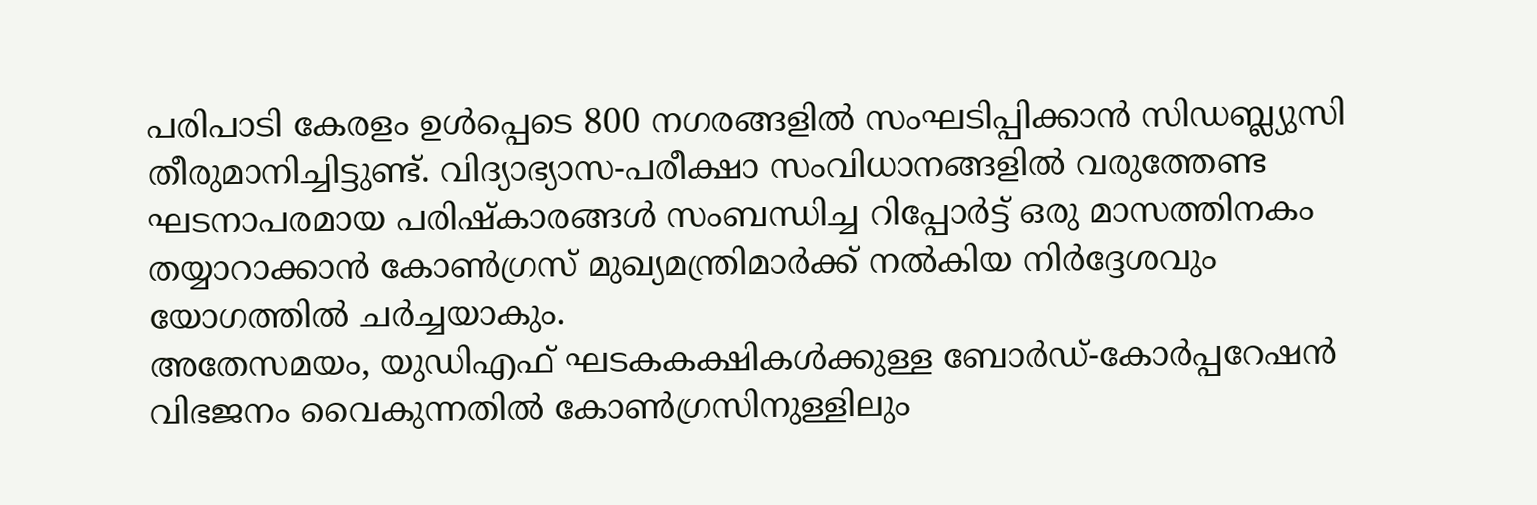പരിപാടി കേരളം ഉൾപ്പെടെ 800 നഗരങ്ങളിൽ സംഘടിപ്പിക്കാൻ സിഡബ്ല്യുസി തീരുമാനിച്ചിട്ടുണ്ട്. വിദ്യാഭ്യാസ-പരീക്ഷാ സംവിധാനങ്ങളിൽ വരുത്തേണ്ട ഘടനാപരമായ പരിഷ്കാരങ്ങൾ സംബന്ധിച്ച റിപ്പോർട്ട് ഒരു മാസത്തിനകം തയ്യാറാക്കാൻ കോൺഗ്രസ് മുഖ്യമന്ത്രിമാർക്ക് നൽകിയ നിർദ്ദേശവും യോഗത്തിൽ ചർച്ചയാകും.
അതേസമയം, യുഡിഎഫ് ഘടകകക്ഷികൾക്കുള്ള ബോർഡ്-കോർപ്പറേഷൻ വിഭജനം വൈകുന്നതിൽ കോൺഗ്രസിനുള്ളിലും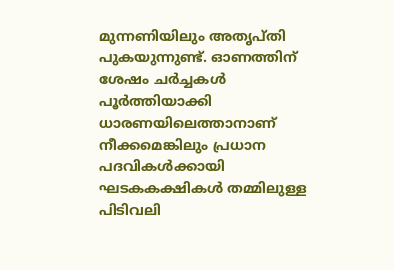മുന്നണിയിലും അതൃപ്തി പുകയുന്നുണ്ട്. ഓണത്തിന് ശേഷം ചർച്ചകൾ പൂർത്തിയാക്കി ധാരണയിലെത്താനാണ് നീക്കമെങ്കിലും പ്രധാന പദവികൾക്കായി ഘടകകക്ഷികൾ തമ്മിലുള്ള പിടിവലി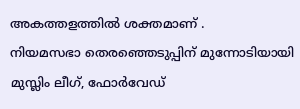അകത്തളത്തിൽ ശക്തമാണ് .
നിയമസഭാ തെരഞ്ഞെടുപ്പിന് മുന്നോടിയായി മുസ്ലിം ലീഗ്, ഫോർവേഡ്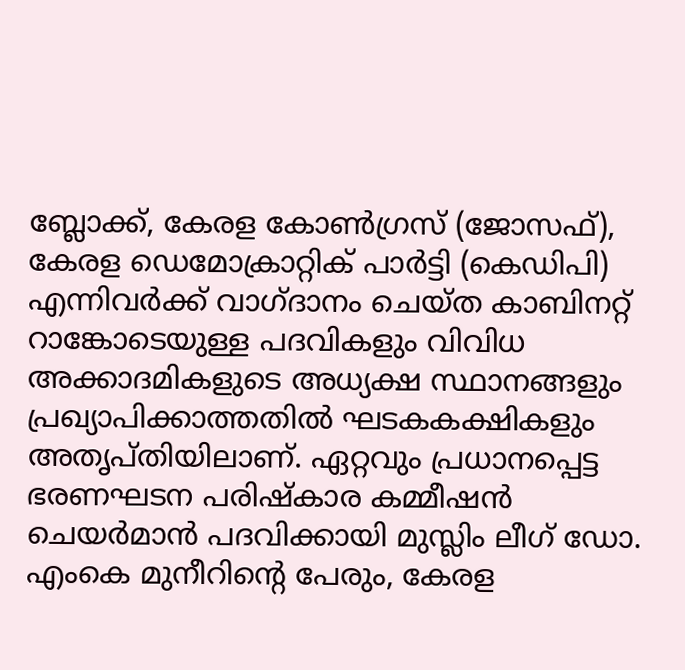ബ്ലോക്ക്, കേരള കോൺഗ്രസ് (ജോസഫ്), കേരള ഡെമോക്രാറ്റിക് പാർട്ടി (കെഡിപി) എന്നിവർക്ക് വാഗ്ദാനം ചെയ്ത കാബിനറ്റ് റാങ്കോടെയുള്ള പദവികളും വിവിധ അക്കാദമികളുടെ അധ്യക്ഷ സ്ഥാനങ്ങളും പ്രഖ്യാപിക്കാത്തതിൽ ഘടകകക്ഷികളും അതൃപ്തിയിലാണ്. ഏറ്റവും പ്രധാനപ്പെട്ട ഭരണഘടന പരിഷ്കാര കമ്മീഷൻ ചെയർമാൻ പദവിക്കായി മുസ്ലിം ലീഗ് ഡോ. എംകെ മുനീറിന്റെ പേരും, കേരള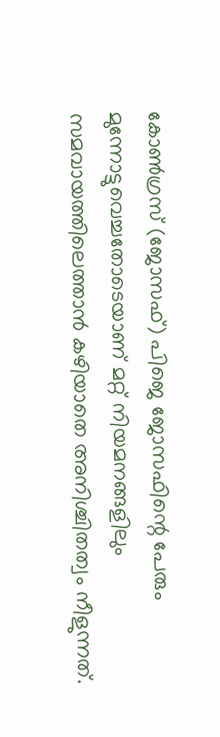കോൺഗ്രസ് (ജോസഫ്) പിജെ ജോസഫിന്റെ പേരും മുന്നോട്ടുവെച്ചതോടെയാണ് മറ്റ് നിയമനങ്ങളിലും സമവായത്തിലെത്താൻ കഴിയാതെ അനിശ്ചിതത്വം നീളുന്നത്.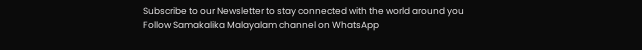Subscribe to our Newsletter to stay connected with the world around you
Follow Samakalika Malayalam channel on WhatsApp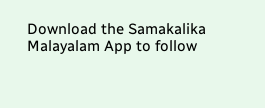Download the Samakalika Malayalam App to follow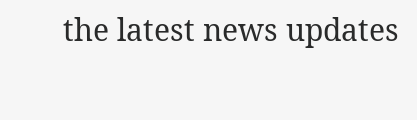the latest news updates